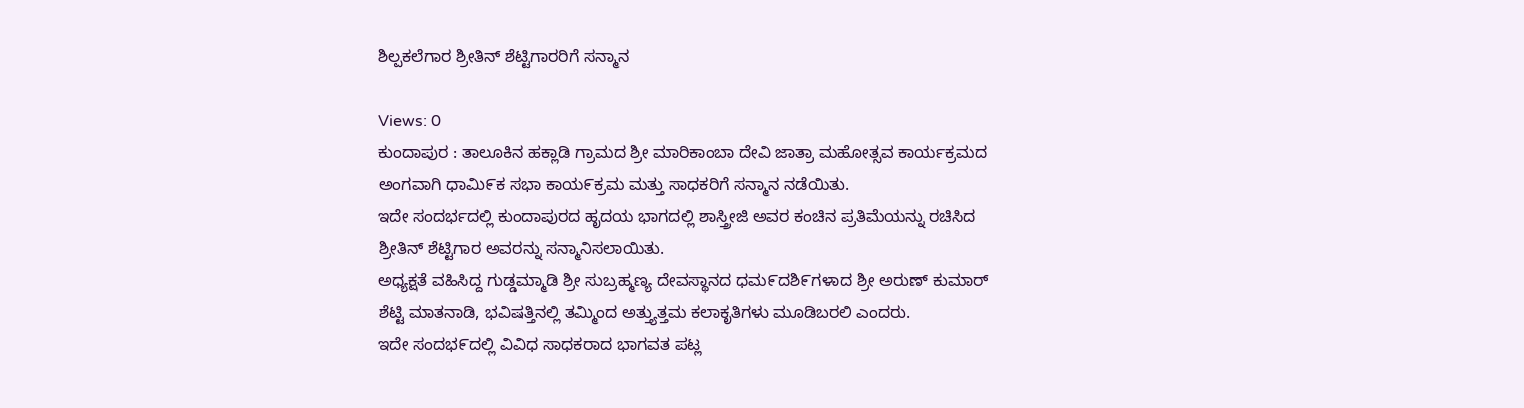ಶಿಲ್ಪಕಲೆಗಾರ ಶ್ರೀತಿನ್ ಶೆಟ್ಟಿಗಾರರಿಗೆ ಸನ್ಮಾನ

Views: 0
ಕುಂದಾಪುರ : ತಾಲೂಕಿನ ಹಕ್ಲಾಡಿ ಗ್ರಾಮದ ಶ್ರೀ ಮಾರಿಕಾಂಬಾ ದೇವಿ ಜಾತ್ರಾ ಮಹೋತ್ಸವ ಕಾರ್ಯಕ್ರಮದ ಅಂಗವಾಗಿ ಧಾಮಿ೯ಕ ಸಭಾ ಕಾಯ೯ಕ್ರಮ ಮತ್ತು ಸಾಧಕರಿಗೆ ಸನ್ಮಾನ ನಡೆಯಿತು.
ಇದೇ ಸಂದರ್ಭದಲ್ಲಿ ಕುಂದಾಪುರದ ಹೃದಯ ಭಾಗದಲ್ಲಿ ಶಾಸ್ತ್ರೀಜಿ ಅವರ ಕಂಚಿನ ಪ್ರತಿಮೆಯನ್ನು ರಚಿಸಿದ ಶ್ರೀತಿನ್ ಶೆಟ್ಟಿಗಾರ ಅವರನ್ನು ಸನ್ಮಾನಿಸಲಾಯಿತು.
ಅಧ್ಯಕ್ಷತೆ ವಹಿಸಿದ್ದ ಗುಡ್ಡಮ್ಮಾಡಿ ಶ್ರೀ ಸುಬ್ರಹ್ಮಣ್ಯ ದೇವಸ್ಥಾನದ ಧಮ೯ದಶಿ೯ಗಳಾದ ಶ್ರೀ ಅರುಣ್ ಕುಮಾರ್ ಶೆಟ್ಟಿ ಮಾತನಾಡಿ, ಭವಿಷತ್ತಿನಲ್ಲಿ ತಮ್ಮಿಂದ ಅತ್ತ್ಯುತ್ತಮ ಕಲಾಕೃತಿಗಳು ಮೂಡಿಬರಲಿ ಎಂದರು.
ಇದೇ ಸಂದಭ೯ದಲ್ಲಿ ವಿವಿಧ ಸಾಧಕರಾದ ಭಾಗವತ ಪಟ್ಲ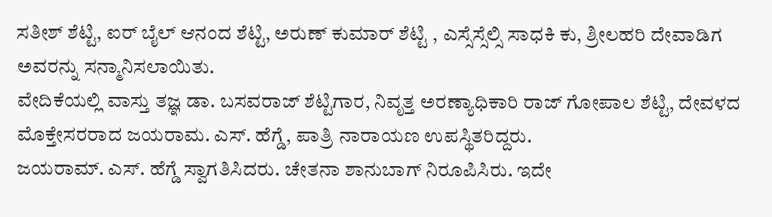ಸತೀಶ್ ಶೆಟ್ಟಿ, ಐರ್ ಬೈಲ್ ಆನಂದ ಶೆಟ್ಟಿ, ಅರುಣ್ ಕುಮಾರ್ ಶೆಟ್ಟಿ , ಎಸ್ಸೆಸ್ಸೆಲ್ಸಿ ಸಾಧಕಿ ಕು, ಶ್ರೀಲಹರಿ ದೇವಾಡಿಗ ಅವರನ್ನು ಸನ್ಮಾನಿಸಲಾಯಿತು.
ವೇದಿಕೆಯಲ್ಲಿ ವಾಸ್ತು ತಜ್ಞ ಡಾ. ಬಸವರಾಜ್ ಶೆಟ್ಟಿಗಾರ, ನಿವೃತ್ತ ಅರಣ್ಯಾಧಿಕಾರಿ ರಾಜ್ ಗೋಪಾಲ ಶೆಟ್ಟಿ, ದೇವಳದ ಮೊಕ್ತೇಸರರಾದ ಜಯರಾಮ. ಎಸ್. ಹೆಗ್ಡೆ, ಪಾತ್ರಿ ನಾರಾಯಣ ಉಪಸ್ಥಿತರಿದ್ದರು.
ಜಯರಾಮ್. ಎಸ್. ಹೆಗ್ಡೆ ಸ್ವಾಗತಿಸಿದರು. ಚೇತನಾ ಶಾನುಬಾಗ್ ನಿರೂಪಿಸಿರು. ಇದೇ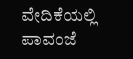ವೇದಿಕೆಯಲ್ಲಿ ಪಾವಂಜೆ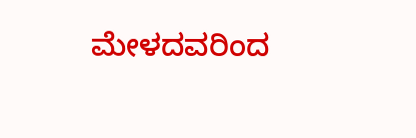ಮೇಳದವರಿಂದ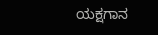ಯಕ್ಷಗಾನ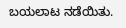ಬಯಲಾಟ ನಡೆಯಿತು.